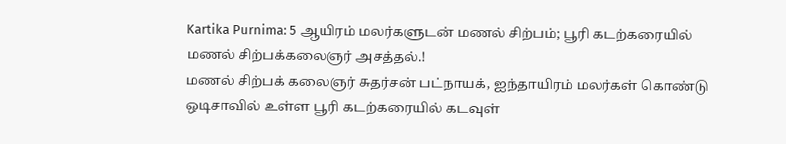Kartika Purnima: 5 ஆயிரம் மலர்களுடன் மணல் சிற்பம்; பூரி கடற்கரையில் மணல் சிற்பக்கலைஞர் அசத்தல்.!
மணல் சிற்பக் கலைஞர் சுதர்சன் பட்நாயக், ஐந்தாயிரம் மலர்கள் கொண்டு ஒடிசாவில் உள்ள பூரி கடற்கரையில் கடவுள்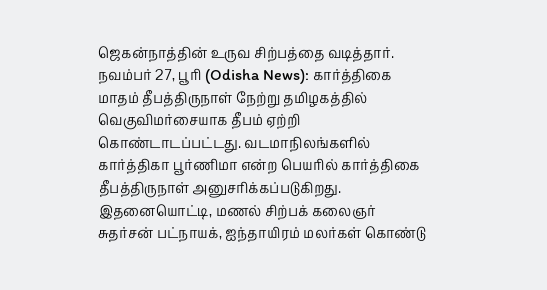ஜெகன்நாத்தின் உருவ சிற்பத்தை வடித்தார்.
நவம்பர் 27, பூரி (Odisha News): கார்த்திகை மாதம் தீபத்திருநாள் நேற்று தமிழகத்தில் வெகுவிமர்சையாக தீபம் ஏற்றி கொண்டாடப்பட்டது. வடமாநிலங்களில் கார்த்திகா பூர்ணிமா என்ற பெயரில் கார்த்திகை தீபத்திருநாள் அனுசரிக்கப்படுகிறது. இதனையொட்டி, மணல் சிற்பக் கலைஞர் சுதர்சன் பட்நாயக், ஐந்தாயிரம் மலர்கள் கொண்டு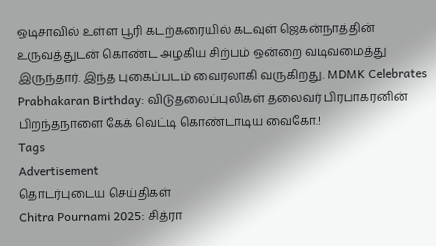ஒடிசாவில் உள்ள பூரி கடற்கரையில் கடவுள் ஜெகன்நாத்தின் உருவத்துடன் கொண்ட அழகிய சிற்பம் ஒன்றை வடிவமைத்து இருந்தார். இந்த புகைப்படம் வைரலாகி வருகிறது. MDMK Celebrates Prabhakaran Birthday: விடுதலைப்புலிகள் தலைவர் பிரபாகரனின் பிறந்தநாளை கேக் வெட்டி கொண்டாடிய வைகோ.!
Tags
Advertisement
தொடர்புடைய செய்திகள்
Chitra Pournami 2025: சித்ரா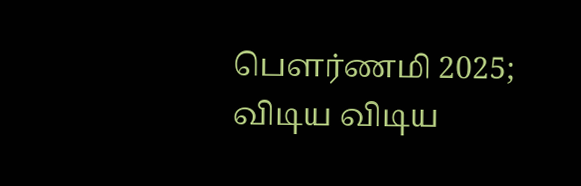பௌர்ணமி 2025; விடிய விடிய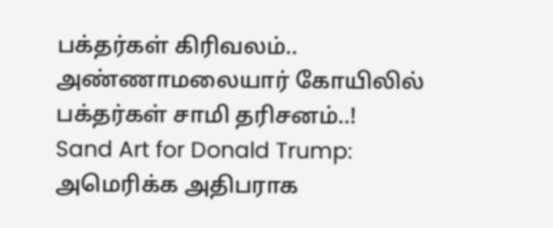பக்தர்கள் கிரிவலம்.. அண்ணாமலையார் கோயிலில் பக்தர்கள் சாமி தரிசனம்..!
Sand Art for Donald Trump: அமெரிக்க அதிபராக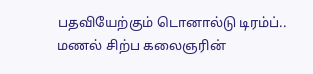பதவியேற்கும் டொனால்டு டிரம்ப்.. மணல் சிற்ப கலைஞரின்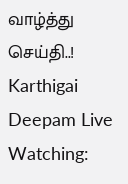வாழ்த்து செய்தி..!
Karthigai Deepam Live Watching: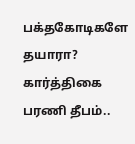பக்தகோடிகளே தயாரா? கார்த்திகை பரணி தீபம்..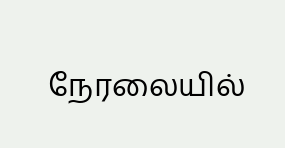நேரலையில்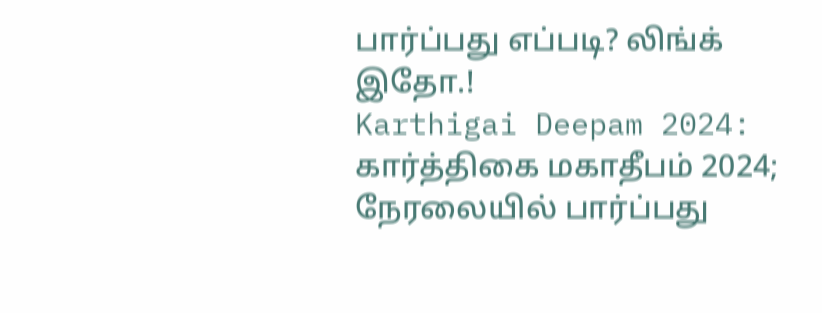பார்ப்பது எப்படி? லிங்க் இதோ.!
Karthigai Deepam 2024: கார்த்திகை மகாதீபம் 2024; நேரலையில் பார்ப்பது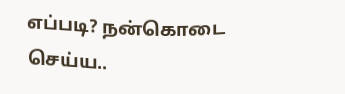எப்படி? நன்கொடை செய்ய..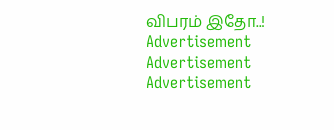விபரம் இதோ..!
Advertisement
Advertisement
Advertisement